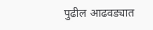पुढील आढवड्यात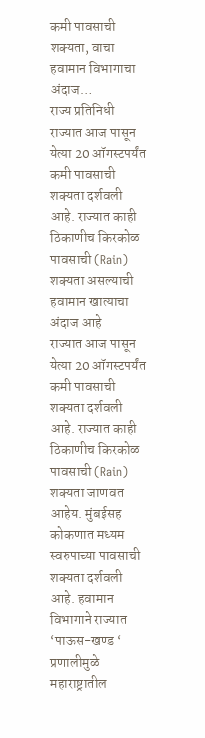कमी पावसाची शक्यता, वाचा हवामान विभागाचा अंदाज…
राज्य प्रतिनिधी
राज्यात आज पासून येत्या 20 ऑगस्टपर्यंत कमी पावसाची शक्यता दर्शवली आहे. राज्यात काही ठिकाणीच किरकोळ पावसाची (Rain) शक्यता असल्याची हवामान खात्याचा अंदाज आहे
राज्यात आज पासून येत्या 20 ऑगस्टपर्यंत कमी पावसाची शक्यता दर्शवली आहे. राज्यात काही ठिकाणीच किरकोळ पावसाची (Rain) शक्यता जाणवत आहेय. मुंबईसह कोकणात मध्यम स्वरुपाच्या पावसाची शक्यता दर्शवली आहे. हवामान विभागाने राज्यात ‘पाऊस-खण्ड ‘ प्रणालीमुळे महाराष्ट्रातील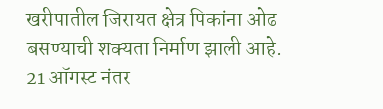खरीपातील जिरायत क्षेत्र पिकांना ओढ बसण्याची शक्यता निर्माण झाली आहे. 21 ऑगस्ट नंतर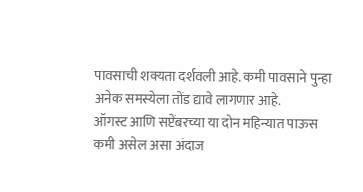पावसाची शक्यता दर्शवली आहे. कमी पावसाने पुन्हा अनेक समस्येला तोंड द्यावे लागणार आहे.
ऑगस्ट आणि सप्टेंबरच्या या दोन महिन्यात पाऊस कमी असेल असा अंदाज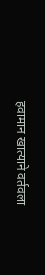हवामान खात्याने वर्तवला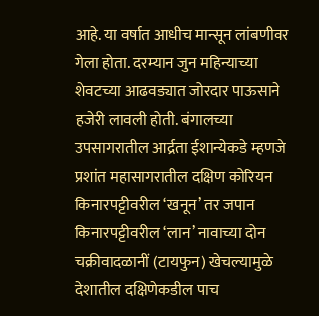आहे. या वर्षात आधीच मान्सून लांबणीवर गेला होता. दरम्यान जुन महिन्याच्या शेवटच्या आढवड्यात जोरदार पाऊसाने हजेरी लावली होती. बंगालच्या उपसागरातील आर्द्रता ईशान्येकडे म्हणजे प्रशांत महासागरातील दक्षिण कोरियन किनारपट्टीवरील ‘खनून’ तर जपान किनारपट्टीवरील ‘लान’ नावाच्या दोन चक्रीवादळानीं (टायफुन) खेचल्यामुळे देशातील दक्षिणेकडील पाच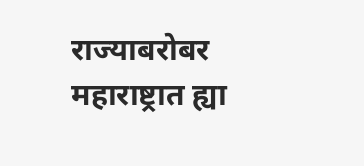राज्याबरोबर महाराष्ट्रात ह्या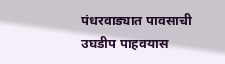पंधरवाड्यात पावसाची उघडीप पाहवयास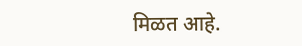मिळत आहे.